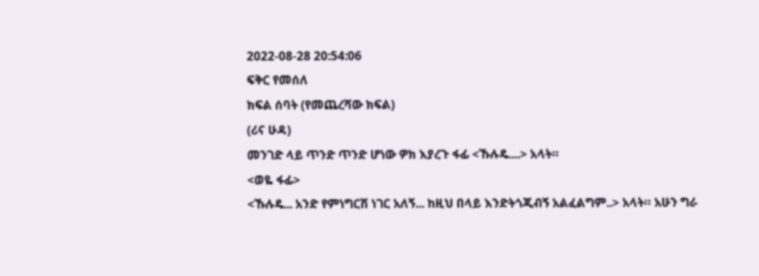2022-08-28 20:54:06
ፍቅር የመሰለ
ክፍል ሰባት (የመጨረሻው ክፍል)
(ሪና ሁዳ)
መንገድ ላይ ጥንድ ጥንድ ሆነው ዎክ እያረጉ ፋፊ <ኹሉዴ....> አላት።
<ወዬ ፋፊ>
<ኹሉዴ... አንድ የምነግርሽ ነገር አለኝ... ከዚህ በላይ እንድትጎጂብኝ አልፈልግም..> አላት። አሁን ግራ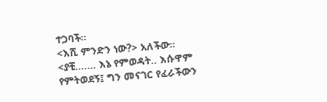ተጋባች።
<እሺ ምንድን ነው?> አለችው።
<ያቺ....... እኔ የምወዳት.. እሱዋም የምትወደኝ፤ ግን መናገር የፈራችውን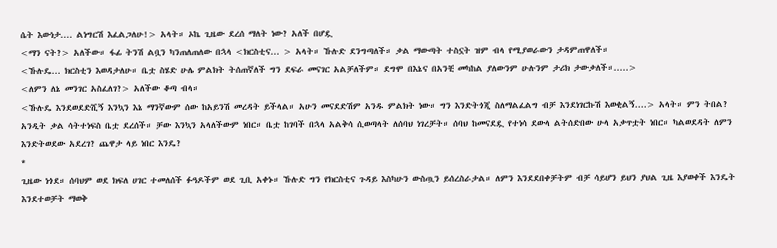ሴት እውነታ.... ልነግርሽ እፈልጋለሁ!> አላት። ኦኬ ጊዜው ደረሰ ማለት ነው? አለች በሆዷ
<ማን ናት?> አለችው። ፋፊ ትንሽ ልቧን ካንጠለጠለው በኋላ <ክርስቲና... > አላት። ኹሉድ ደንግጣለች። ቃል ማውጣት ተስኗት ዝም ብላ የሚያወራውን ታዳምጠዋለች።
<ኹሉዴ... ክርስቲን እወዳታለሁ። ቤቷ ስሄድ ሁሌ ምልክት ትሰጠኛለች ግን ደፍራ መናገር አልቻለችም። ደግሞ በእኔና በአንቺ መካከል ያለውንም ሁሉንም ታሪክ ታውቃለች።.....>
<ለምን ለኔ መንገር አስፈለገ?> አለችው ቆጣ ብላ።
<ኹሉዴ እንደወደድሺኝ እንኳን እኔ ማንኛውም ሰው ከአይንሽ መረዳት ይችላል። አሁን መናደድሽም አንዱ ምልክት ነው። ግን እንድትጎጂ ስለማልፈልግ ብቻ እንደነገርኩሽ እወቂልኝ....> አላት። ምን ትበል? አንዲት ቃል ሳትተነፍስ ቤቷ ደረሰች። ቻው እንኳን አላለችውም ነበር። ቤቷ ከገባች በኋላ አልቅሳ ሲወጣላት ለሰባህ ነገረቻት። ሰባህ ከመናደዷ የተነሳ ደውላ ልትሰድበው ሁላ አቃጥቷት ነበር። ካልወደዳት ለምን እንድትወደው አደረገ? ጨዋታ ላይ ነበር እንዴ?
*
ጊዜው ነጎደ። ሰባህም ወደ ክፍለ ሀገር ተመለሰች ፉዓዶችም ወደ ጊቢ አቀኑ። ኹሉድ ግን የክርስቲና ጉዳይ እስካሁን ውስጧን ይሰረስራታል። ለምን እንደደበቀቻትም ብቻ ሳይሆን ይህን ያህል ጊዜ እያወቀች እንዴት እንደተወቻት ማወቅ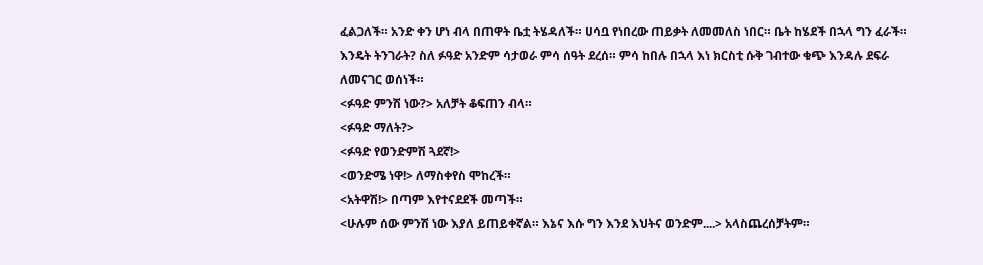ፈልጋለች። አንድ ቀን ሆነ ብላ በጠዋት ቤቷ ትሄዳለች። ሀሳቧ የነበረው ጠይቃት ለመመለስ ነበር። ቤት ከሄደች በኋላ ግን ፈራች። እንዴት ትንገራት? ስለ ፉዓድ አንድም ሳታወራ ምሳ ሰዓት ደረሰ። ምሳ ከበሉ በኋላ እነ ክርስቲ ሱቅ ገብተው ቁጭ እንዳሉ ደፍራ ለመናገር ወሰነች።
<ፉዓድ ምንሽ ነው?> አለቻት ቆፍጠን ብላ።
<ፉዓድ ማለት?>
<ፉዓድ የወንድምሽ ጓደኛ!>
<ወንድሜ ነዋ!> ለማስቀየስ ሞከረች።
<አትዋሽ!> በጣም እየተናደደች መጣች።
<ሁሉም ሰው ምንሽ ነው እያለ ይጠይቀኛል። እኔና እሱ ግን እንደ እህትና ወንድም....> አላስጨረሰቻትም።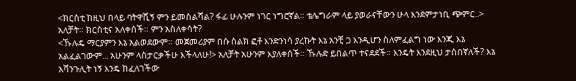<ክርስቲ ከዚህ በላይ ባትዋሺኝ ምን ይመስልሻል? ፋፊ ሁሉንም ነገር ነግሮኛል። ቴሌግራም ላይ ያወራናቸውን ሁላ እንደምታነቢ ጭምር..> አለቻት። ክርስቲና አለቀሰች። ምን አስለቀሳት?
<ኹሉዴ ማርያምን እኔ አልወደውም። መጀመሪያም በሱ ስልክ ፎቶ እንድንነሳ ያረኩት እኔ አንቺ ጋ እንዲሆን ስለምፈልግ ነው እንጂ እኔ አልፈልገውም... አሁንም ላስታርቃችሁ እችላለሁ!> አለቻት አሁንም እያለቀሰች። ኹሉድ ይበልጥ ተናደደች። እንዴት እንደዚህ ታስበኛለች? እኔ አሻንጉሊት ነኝ እንዴ ከፈለገችው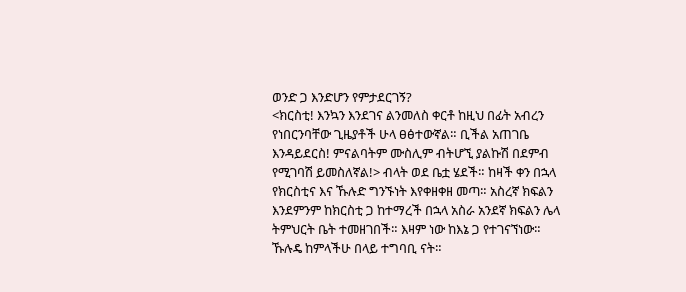ወንድ ጋ እንድሆን የምታደርገኝ?
<ክርስቲ! እንኳን እንደገና ልንመለስ ቀርቶ ከዚህ በፊት አብረን የነበርንባቸው ጊዜያቶች ሁላ ፀፅተውኛል። ቢችል አጠገቤ እንዳይደርስ! ምናልባትም ሙስሊም ብትሆኚ ያልኩሽ በደምብ የሚገባሽ ይመስለኛል!> ብላት ወደ ቤቷ ሄደች። ከዛች ቀን በኋላ የክርስቲና እና ኹሉድ ግንኙነት እየቀዘቀዘ መጣ። አስረኛ ክፍልን እንደምንም ከክርስቲ ጋ ከተማረች በኋላ አስራ አንደኛ ክፍልን ሌላ ትምህርት ቤት ተመዘገበች። እዛም ነው ከእኔ ጋ የተገናኘነው። ኹሉዴ ከምላችሁ በላይ ተግባቢ ናት።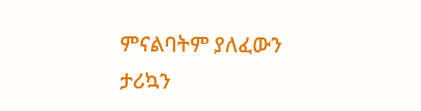ምናልባትም ያለፈውን ታሪኳን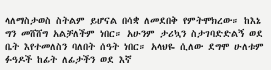ላለማስታወስ ስትልም ይሆናል በሳቋ ለመደበቅ የምትሞክረው። ከእኔ ግን መሸሸግ አልቻለችም ነበር። አሁንም ታሪኳን ስታገባድድልኝ ወደ ቤት እየተመለስን ባለበት ሰዓት ነበር። አላህዬ ሲለው ደግሞ ሁለቱም ፉዓዶች ከፊት ለፊታችን ወደ እኛ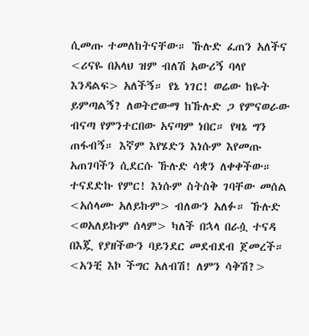ሲመጡ ተመለከትናቸው። ኹሉድ ፈጠን አለችና <ሪናዬ በአላህ ዝም ብለሽ አውሪኝ ባላየ እንዳልፍ> አለችኝ። የኔ ነገር! ወሬው ከዬት ይምጣልኝ? ለወትሮውማ ከኹሉድ ጋ የምናወራው ብናጣ የምንተርበው አናጣም ነበር። የዛኔ ግን ጠፋብኝ። እኛም እየሄድን እነሱም እየመጡ አጠገባችን ሲደርሱ ኹሉድ ሳቋን ለቀቀችው። ተናደድኩ የምር! እነሱም ስትስቅ ገባቸው መሰል <አሰላሙ አለይኩም> ብለውን አለፉ። ኹሉድ <ወአለይኩም ሰላም> ካለች በኋላ በራሷ ተናዳ በእጇ የያዘችውን ባይንደር መደብደብ ጀመረች።
<አንቺ እኮ ችግር አለብሽ! ለምን ሳቅሽ?>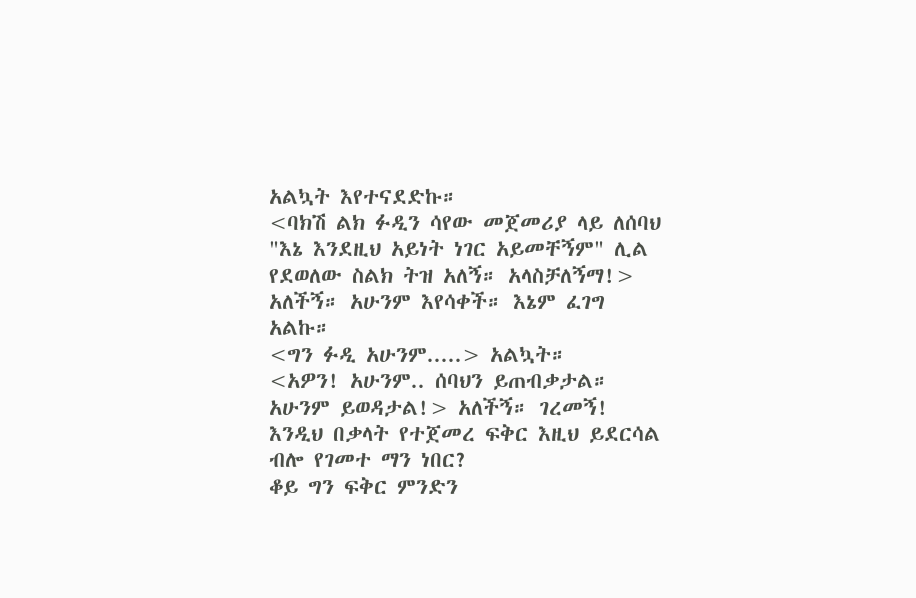አልኳት እየተናደድኩ።
<ባክሽ ልክ ፉዲን ሳየው መጀመሪያ ላይ ለሰባህ "እኔ እንደዚህ አይነት ነገር አይመቸኝም" ሊል የደወለው ስልክ ትዝ አለኝ። አላስቻለኝማ!> አለችኝ። አሁንም እየሳቀች። እኔም ፈገግ አልኩ።
<ግን ፉዲ አሁንም.....> አልኳት።
<አዎን! አሁንም.. ሰባህን ይጠብቃታል። አሁንም ይወዳታል!> አለችኝ። ገረመኝ! እንዲህ በቃላት የተጀመረ ፍቅር እዚህ ይደርሳል ብሎ የገመተ ማን ነበር?
ቆይ ግን ፍቅር ምንድን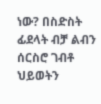ነው? በስድስት ፊደላት ብቻ ልብን ሰርስሮ ገብቶ ህይወትን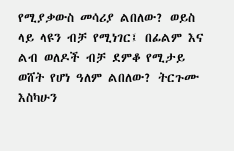የሚያቃውስ መሳሪያ ልበለው? ወይስ ላይ ላዩን ብቻ የሚነገር፤ በፊልም እና ልብ ወለዶች ብቻ ደምቆ የሚታይ ወሸት የሆነ ዓለም ልበለው? ትርጉሙ እስካሁን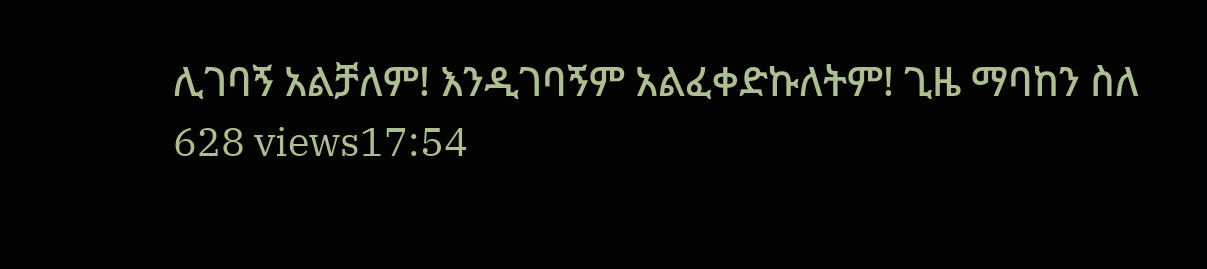ሊገባኝ አልቻለም! እንዲገባኝም አልፈቀድኩለትም! ጊዜ ማባከን ስለ
628 views17:54